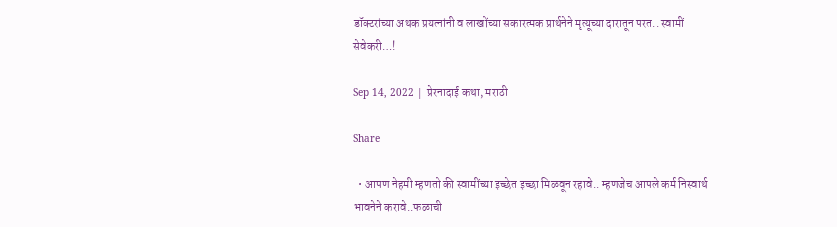डॉक्टरांच्या अथक प्रयत्नांनी व लाखोंच्या सकारत्मक प्रार्थनेने मृत्यूच्या दारातून परत.. स्वामीं सेवेकरी…!

Sep 14, 2022 | प्रेरनादाई कथा, मराठी

Share

  • आपण नेहमी म्हणतो की स्वामींच्या इच्छेत इच्छा मिळवून रहावे.. म्हणजेच आपले कर्म निस्वार्थ भावनेने करावे..फळाची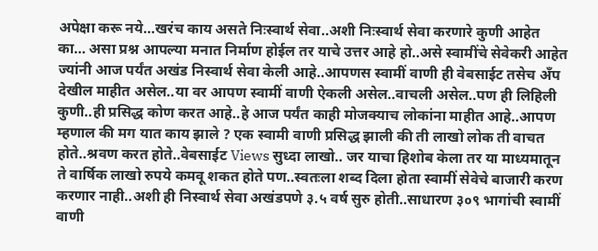अपेक्षा करू नये…खरंच काय असते निःस्वार्थ सेवा..अशी निःस्वार्थ सेवा करणारे कुणी आहेत का… असा प्रश्न आपल्या मनात निर्माण होईल तर याचे उत्तर आहे हो..असे स्वामींचे सेवेकरी आहेत ज्यांनी आज पर्यंत अखंड निस्वार्थ सेवा केली आहे..आपणस स्वामीं वाणी ही वेबसाईट तसेच अँप देखील माहीत असेल..या वर आपण स्वामीं वाणी ऐकली असेल..वाचली असेल..पण ही लिहिली कुणी..ही प्रसिद्ध कोण करत आहे..हे आज पर्यंत काही मोजक्याच लोकांना माहीत आहे..आपण म्हणाल की मग यात काय झाले ? एक स्वामी वाणी प्रसिद्ध झाली की ती लाखो लोक ती वाचत होते..श्रवण करत होते..वेबसाईट Views सुध्दा लाखो.. जर याचा हिशोब केला तर या माध्यमातून ते वार्षिक लाखो रुपये कमवू शकत होते पण..स्वतःला शब्द दिला होता स्वामीं सेवेचे बाजारी करण करणार नाही..अशी ही निस्वार्थ सेवा अखंडपणे ३.५ वर्ष सुरु होती..साधारण ३०९ भागांची स्वामीं वाणी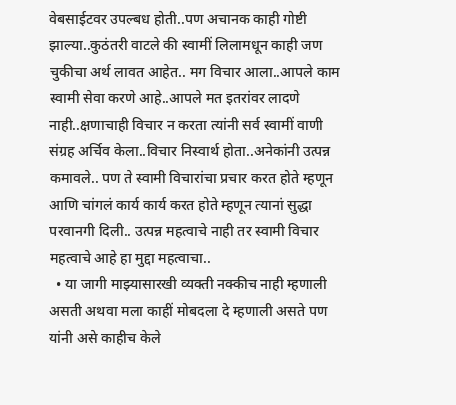वेबसाईटवर उपल्बध होती..पण अचानक काही गोष्टी झाल्या..कुठंतरी वाटले की स्वामीं लिलामधून काही जण चुकीचा अर्थ लावत आहेत.. मग विचार आला..आपले काम स्वामी सेवा करणे आहे..आपले मत इतरांवर लादणे नाही..क्षणाचाही विचार न करता त्यांनी सर्व स्वामीं वाणी संग्रह अर्चिव केला..विचार निस्वार्थ होता..अनेकांनी उत्पन्न कमावले.. पण ते स्वामी विचारांचा प्रचार करत होते म्हणून आणि चांगलं कार्य कार्य करत होते म्हणून त्यानां सुद्धा परवानगी दिली.. उत्पन्न महत्वाचे नाही तर स्वामी विचार महत्वाचे आहे हा मुद्दा महत्वाचा..
  • या जागी माझ्यासारखी व्यक्ती नक्कीच नाही म्हणाली असती अथवा मला काहीं मोबदला दे म्हणाली असते पण यांनी असे काहीच केले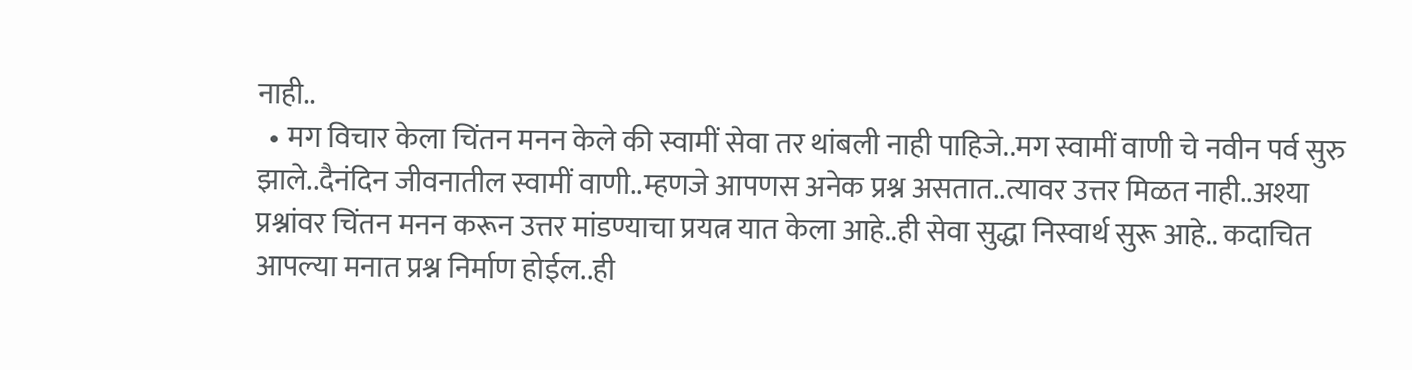नाही..
  • मग विचार केला चिंतन मनन केले की स्वामीं सेवा तर थांबली नाही पाहिजे..मग स्वामीं वाणी चे नवीन पर्व सुरु झाले..दैनंदिन जीवनातील स्वामीं वाणी..म्हणजे आपणस अनेक प्रश्न असतात..त्यावर उत्तर मिळत नाही..अश्या प्रश्नांवर चिंतन मनन करून उत्तर मांडण्याचा प्रयत्न यात केला आहे..ही सेवा सुद्धा निस्वार्थ सुरू आहे.. कदाचित आपल्या मनात प्रश्न निर्माण होईल..ही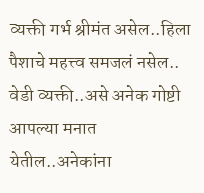व्यक्ती गर्भ श्रीमंत असेल..हिला पैशाचे महत्त्व समजलं नसेल.. वेडी व्यक्ती..असे अनेक गोष्टी आपल्या मनात येतील..अनेकांना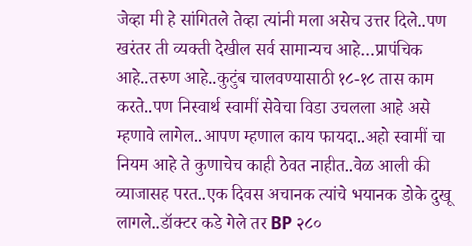जेव्हा मी हे सांगितले तेव्हा त्यांनी मला असेच उत्तर दिले..पण खरंतर ती व्यक्ती देखील सर्व सामान्यच आहे…प्रापंचिक आहे..तरुण आहे..कुटुंब चालवण्यासाठी १८-१८ तास काम करते..पण निस्वार्थ स्वामीं सेवेचा विडा उचलला आहे असे म्हणावे लागेल..आपण म्हणाल काय फायदा..अहो स्वामीं चा नियम आहे ते कुणाचेच काही ठेवत नाहीत..वेळ आली की व्याजासह परत..एक दिवस अचानक त्यांचे भयानक डोके दुखू लागले..डॉक्टर कडे गेले तर BP २८०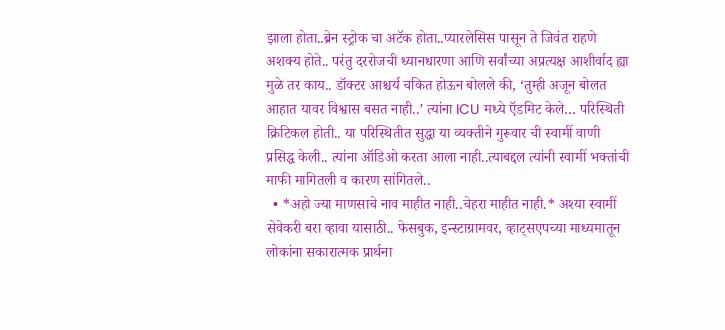झाला होता..ब्रेन स्ट्रोक चा अटॅक होता..प्यारलेसिस पासून ते जिवंत राहणे अशक्य होते.. परंतु दररोजची ध्यानधारणा आणि सर्वांच्या अप्रत्यक्ष आशीर्वाद ह्या मुळे तर काय.. डॉक्टर आश्चर्य चकित होऊन बोलले की, ‘तुम्ही अजून बोलत आहात यावर विश्वास बसत नाही..’ त्यांना ICU मध्ये ऍडमिट केले… परिस्थिती क्रिटिकल होती.. या परिस्थितीत सुद्धा या व्यक्तीने गुरूवार ची स्वामीं वाणी प्रसिद्ध केली.. त्यांना ऑडिओ करता आला नाही..त्याबद्दल त्यांनी स्वामीं भक्तांची माफी मागितली व कारण सांगितले..
  • *अहो ज्या माणसाचे नाव माहीत नाही..चेहरा माहीत नाही.* अश्या स्वामीं सेवेकरी बरा व्हावा यासाठी.. फेसबुक, इन्स्टाग्रामवर, व्हाट्सएपच्या माध्यमातून लोकांना सकारात्मक प्रार्थना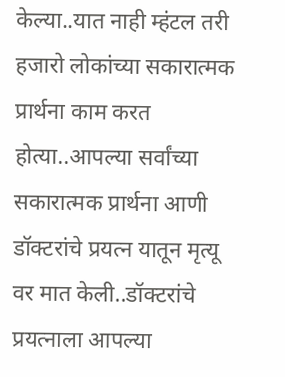केल्या..यात नाही म्हंटल तरी हजारो लोकांच्या सकारात्मक प्रार्थना काम करत होत्या..आपल्या सर्वांच्या सकारात्मक प्रार्थना आणी डॉक्टरांचे प्रयत्न यातून मृत्यू वर मात केली..डॉक्टरांचे प्रयत्नाला आपल्या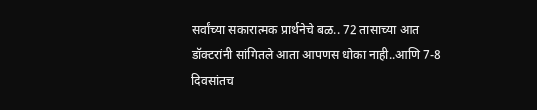सर्वांच्या सकारात्मक प्रार्थनेचे बळ.. 72 तासाच्या आत डॉक्टरांनी सांगितले आता आपणस धोका नाही..आणि 7-8 दिवसांतच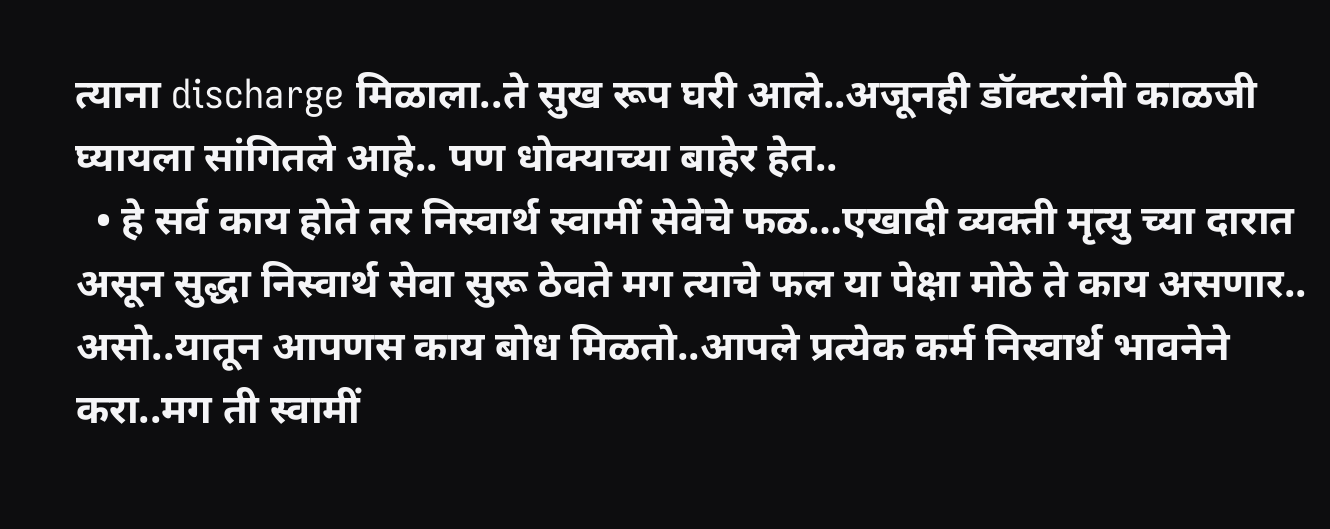त्याना discharge मिळाला..ते सुख रूप घरी आले..अजूनही डॉक्टरांनी काळजी घ्यायला सांगितले आहे.. पण धोक्याच्या बाहेर हेत..
  • हे सर्व काय होते तर निस्वार्थ स्वामीं सेवेचे फळ…एखादी व्यक्ती मृत्यु च्या दारात असून सुद्धा निस्वार्थ सेवा सुरू ठेवते मग त्याचे फल या पेक्षा मोठे ते काय असणार.. असो..यातून आपणस काय बोध मिळतो..आपले प्रत्येक कर्म निस्वार्थ भावनेने करा..मग ती स्वामीं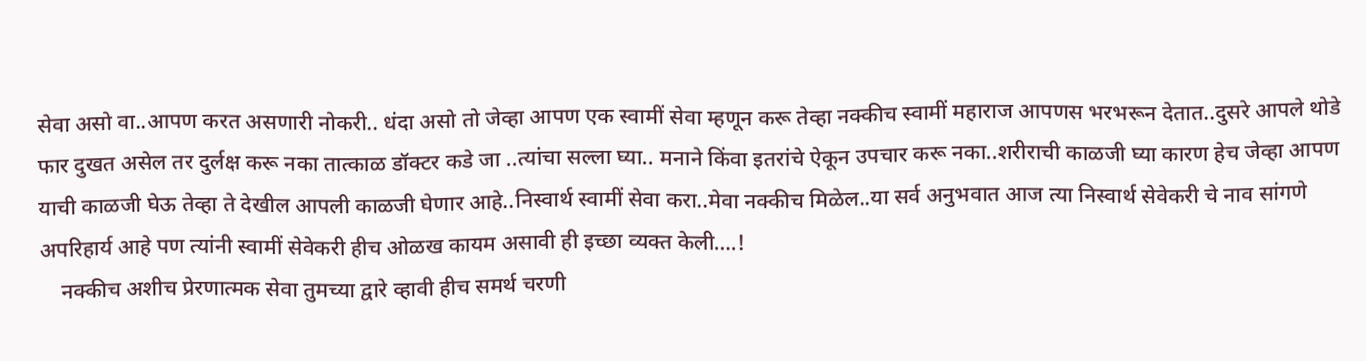सेवा असो वा..आपण करत असणारी नोकरी.. धंदा असो तो जेव्हा आपण एक स्वामीं सेवा म्हणून करू तेव्हा नक्कीच स्वामीं महाराज आपणस भरभरून देतात..दुसरे आपले थोडे फार दुखत असेल तर दुर्लक्ष करू नका तात्काळ डॉक्टर कडे जा ..त्यांचा सल्ला घ्या.. मनाने किंवा इतरांचे ऐकून उपचार करू नका..शरीराची काळजी घ्या कारण हेच जेव्हा आपण याची काळजी घेऊ तेव्हा ते देखील आपली काळजी घेणार आहे..निस्वार्थ स्वामीं सेवा करा..मेवा नक्कीच मिळेल..या सर्व अनुभवात आज त्या निस्वार्थ सेवेकरी चे नाव सांगणे अपरिहार्य आहे पण त्यांनी स्वामीं सेवेकरी हीच ओळख कायम असावी ही इच्छा व्यक्त केली….!
    नक्कीच अशीच प्रेरणात्मक सेवा तुमच्या द्वारे व्हावी हीच समर्थ चरणी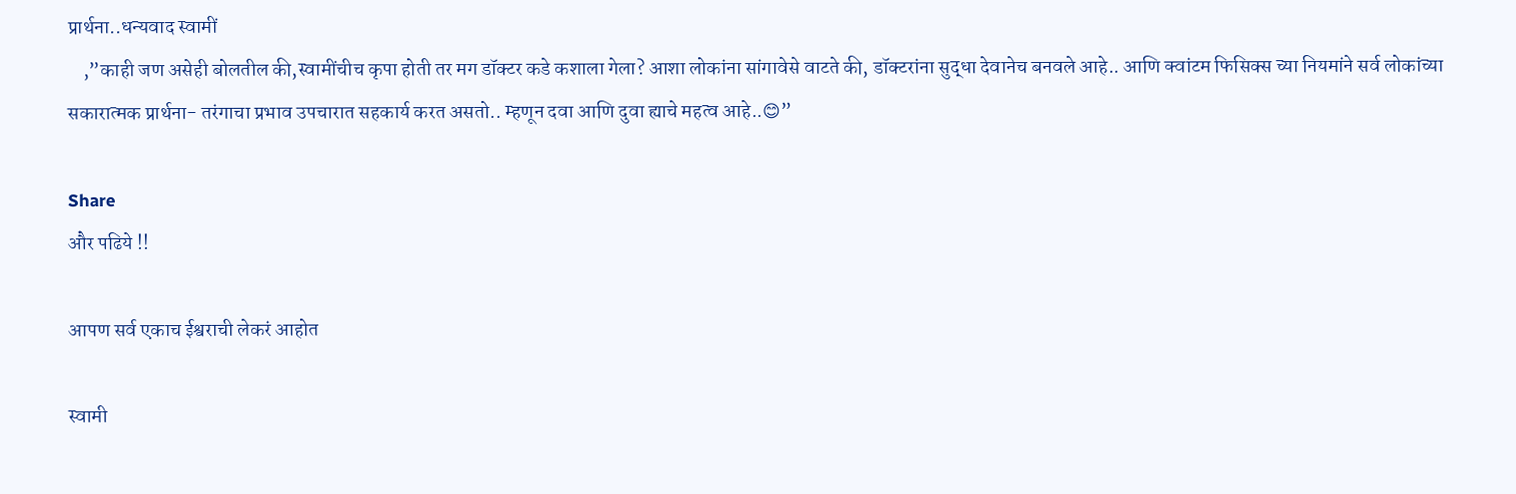प्रार्थना..धन्यवाद स्वामीं
    ,”काही जण असेही बोलतील की,स्वामींचीच कृपा होती तर मग डॉक्टर कडे कशाला गेला? आशा लोकांना सांगावेसे वाटते की, डॉक्टरांना सुद्धा देवानेच बनवले आहे.. आणि क्वांटम फिसिक्स च्या नियमांने सर्व लोकांच्या सकारात्मक प्रार्थना- तरंगाचा प्रभाव उपचारात सहकार्य करत असतो.. म्हणून दवा आणि दुवा ह्याचे महत्व आहे..😊”

Share
और पढिये !!

आपण सर्व एकाच ईश्वराची लेकरं आहोत

स्वामी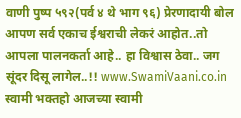वाणी पुष्प ५९२(पर्व ४ थे भाग ९६) प्रेरणादायी बोल आपण सर्व एकाच ईश्वराची लेकरं आहोत..तो आपला पालनकर्ता आहे.. हा विश्वास ठेवा.. जग सूंदर दिसू लागेल..!! www.SwamiVaani.co.in स्वामी भक्तहो आजच्या स्वामी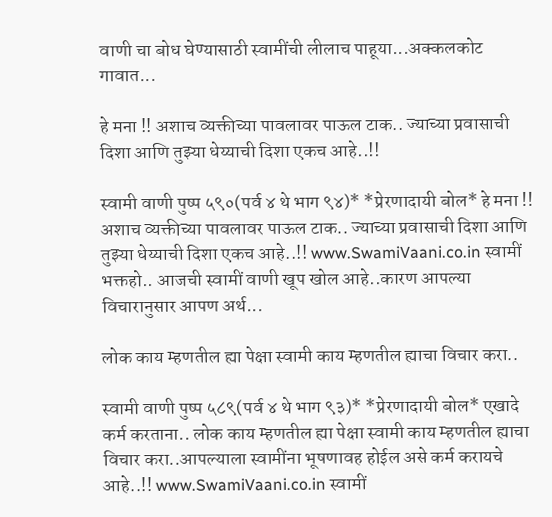वाणी चा बोध घेण्यासाठी स्वामींची लीलाच पाहूया...अक्कलकोट गावात...

हे मना !! अशाच व्यक्तीच्या पावलावर पाऊल टाक.. ज्याच्या प्रवासाची दिशा आणि तुझ्या धेय्याची दिशा एकच आहे..!!

स्वामी वाणी पुष्प ५९०(पर्व ४ थे भाग ९४)* *प्रेरणादायी बोल* हे मना !! अशाच व्यक्तीच्या पावलावर पाऊल टाक.. ज्याच्या प्रवासाची दिशा आणि तुझ्या धेय्याची दिशा एकच आहे..!! www.SwamiVaani.co.in स्वामीं भक्तहो.. आजची स्वामीं वाणी खूप खोल आहे..कारण आपल्या विचारानुसार आपण अर्थ...

लोक काय म्हणतील ह्या पेक्षा स्वामी काय म्हणतील ह्याचा विचार करा..

स्वामी वाणी पुष्प ५८९(पर्व ४ थे भाग ९३)* *प्रेरणादायी बोल* एखादे कर्म करताना.. लोक काय म्हणतील ह्या पेक्षा स्वामी काय म्हणतील ह्याचा विचार करा..आपल्याला स्वामींना भूषणावह होईल असे कर्म करायचे आहे..!! www.SwamiVaani.co.in स्वामीं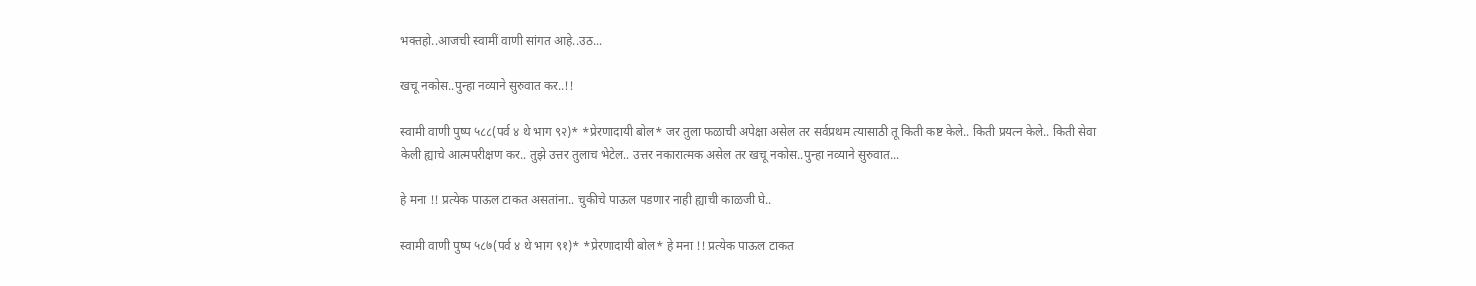भक्तहो..आजची स्वामीं वाणी सांगत आहे..उठ...

खचू नकोस..पुन्हा नव्याने सुरुवात कर..!!

स्वामी वाणी पुष्प ५८८(पर्व ४ थे भाग ९२)* *प्रेरणादायी बोल* जर तुला फळाची अपेक्षा असेल तर सर्वप्रथम त्यासाठी तू किती कष्ट केले.. किती प्रयत्न केले.. किती सेवा केली ह्याचे आत्मपरीक्षण कर.. तुझे उत्तर तुलाच भेटेल.. उत्तर नकारात्मक असेल तर खचू नकोस..पुन्हा नव्याने सुरुवात...

हे मना !! प्रत्येक पाऊल टाकत असतांना.. चुकीचे पाऊल पडणार नाही ह्याची काळजी घे..

स्वामी वाणी पुष्प ५८७(पर्व ४ थे भाग ९१)* *प्रेरणादायी बोल* हे मना !! प्रत्येक पाऊल टाकत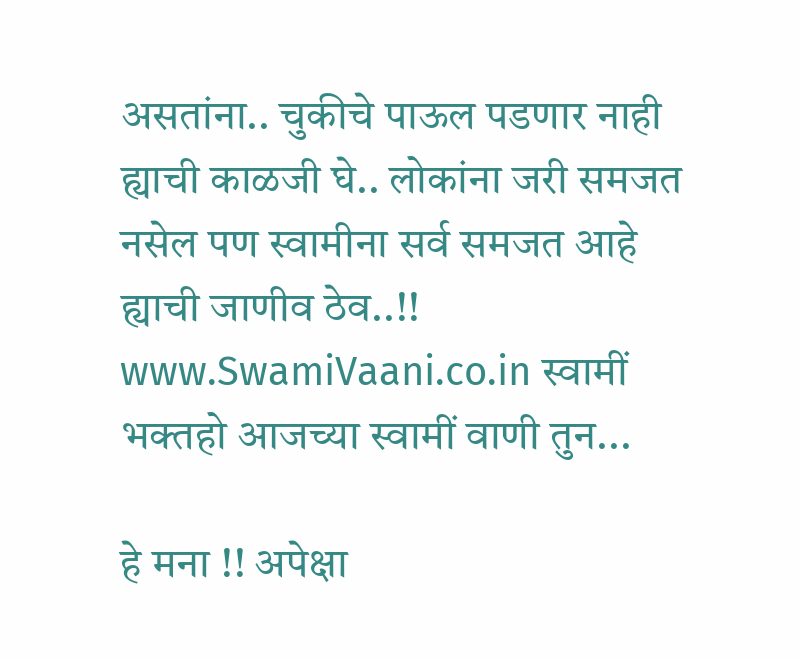असतांना.. चुकीचे पाऊल पडणार नाही ह्याची काळजी घे.. लोकांना जरी समजत नसेल पण स्वामीना सर्व समजत आहे ह्याची जाणीव ठेव..!! www.SwamiVaani.co.in स्वामीं भक्तहो आजच्या स्वामीं वाणी तुन...

हे मना !! अपेक्षा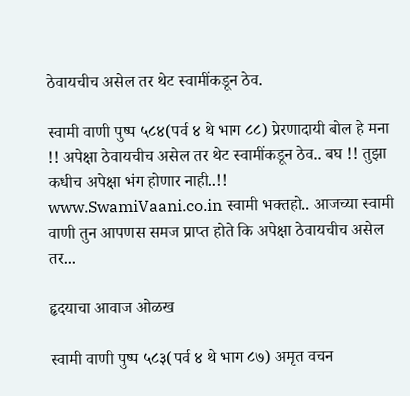ठेवायचीच असेल तर थेट स्वामींकडून ठेव.

स्वामी वाणी पुष्प ५८४(पर्व ४ थे भाग ८८) प्रेरणादायी बोल हे मना !! अपेक्षा ठेवायचीच असेल तर थेट स्वामींकडून ठेव.. बघ !! तुझा कधीच अपेक्षा भंग होणार नाही..!! www.SwamiVaani.co.in स्वामी भक्तहो.. आजच्या स्वामी वाणी तुन आपणस समज प्राप्त होते कि अपेक्षा ठेवायचीच असेल तर...

हृदयाचा आवाज ओळख

स्वामी वाणी पुष्प ५८३(पर्व ४ थे भाग ८७) अमृत वचन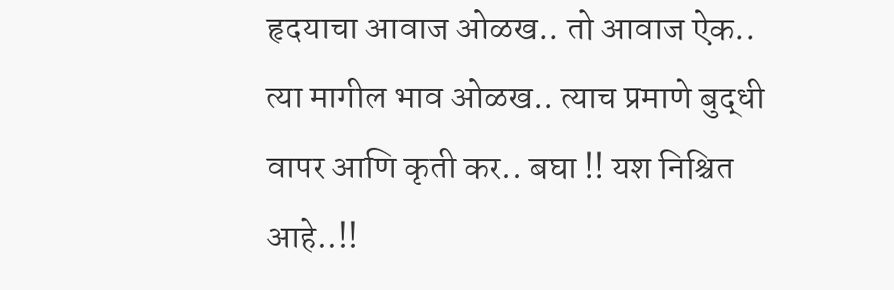हृदयाचा आवाज ओळख.. तो आवाज ऐक.. त्या मागील भाव ओळख.. त्याच प्रमाणे बुद्धी वापर आणि कृती कर.. बघा !! यश निश्चित आहे..!!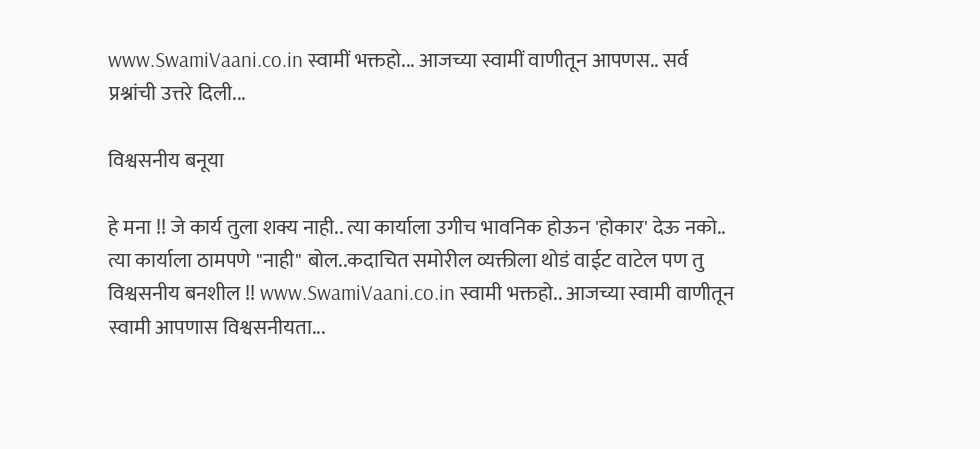www.SwamiVaani.co.in स्वामीं भक्तहो... आजच्या स्वामीं वाणीतून आपणस.. सर्व प्रश्नांची उत्तरे दिली...

विश्वसनीय बनूया

हे मना !! जे कार्य तुला शक्य नाही.. त्या कार्याला उगीच भावनिक होऊन 'होकार' देऊ नको.. त्या कार्याला ठामपणे "नाही" बोल..कदाचित समोरील व्यक्तीला थोडं वाईट वाटेल पण तु विश्वसनीय बनशील !! www.SwamiVaani.co.in स्वामी भक्तहो.. आजच्या स्वामी वाणीतून स्वामी आपणास विश्वसनीयता...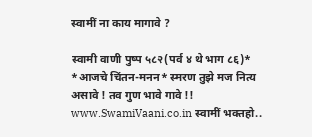स्वामीं ना काय मागावे ?

स्वामी वाणी पुष्प ५८२(पर्व ४ थे भाग ८६)* *आजचे चिंतन-मनन* स्मरण तुझे मज नित्य असावे ! तव गुण भावे गावे !! www.SwamiVaani.co.in स्वामीं भक्तहो..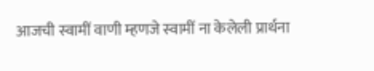आजची स्वामीं वाणी म्हणजे स्वामीं ना केलेली प्रार्थना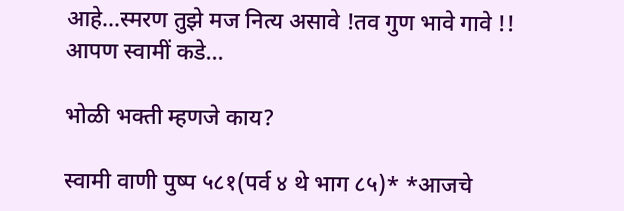आहे...स्मरण तुझे मज नित्य असावे !तव गुण भावे गावे !! आपण स्वामीं कडे...

भोळी भक्ती म्हणजे काय?

स्वामी वाणी पुष्प ५८१(पर्व ४ थे भाग ८५)* *आजचे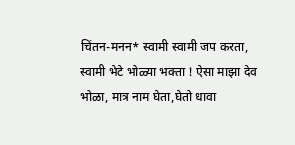चिंतन-मनन* स्वामी स्वामी जप करता, स्वामी भेटे भोळ्या भक्ता ! ऐसा माझा देव भोळा, मात्र नाम घेता,घेतो धावा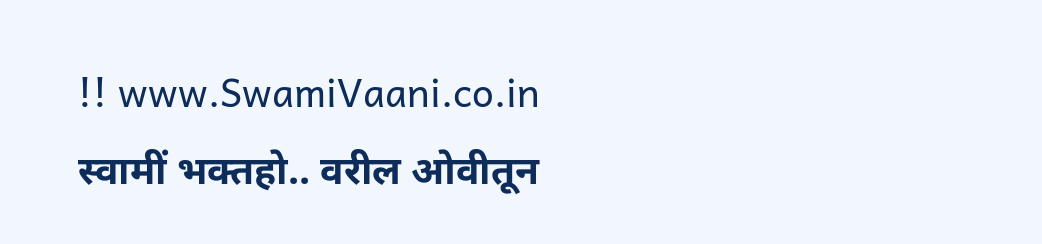!! www.SwamiVaani.co.in स्वामीं भक्तहो.. वरील ओवीतून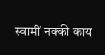स्वामीं नक्की काय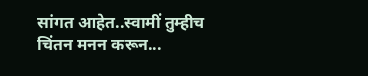सांगत आहेत..स्वामीं तुम्हीच चिंतन मनन करून...